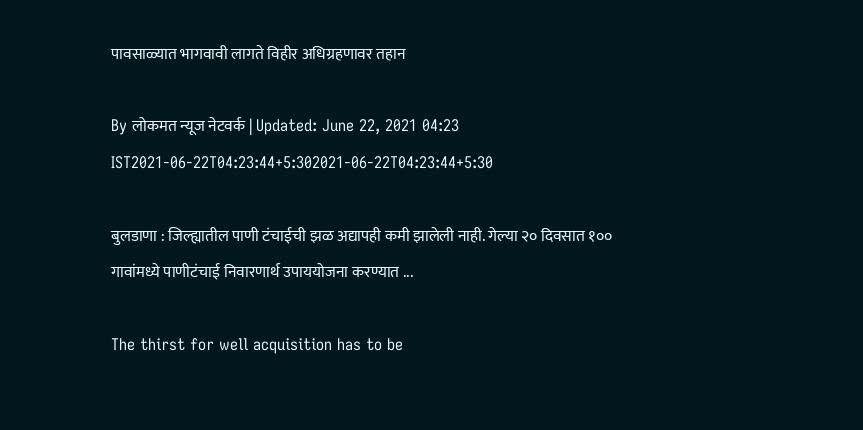पावसाळ्यात भागवावी लागते विहीर अधिग्रहणावर तहान

By लोकमत न्यूज नेटवर्क | Updated: June 22, 2021 04:23 IST2021-06-22T04:23:44+5:302021-06-22T04:23:44+5:30

बुलडाणा : जिल्ह्यातील पाणी टंचाईची झळ अद्यापही कमी झालेली नाही. गेल्या २० दिवसात १०० गावांमध्ये पाणीटंचाई निवारणार्थ उपाययोजना करण्यात ...

The thirst for well acquisition has to be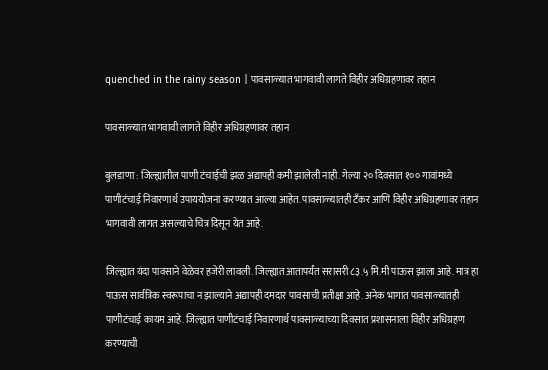quenched in the rainy season | पावसाळ्यात भागवावी लागते विहीर अधिग्रहणावर तहान

पावसाळ्यात भागवावी लागते विहीर अधिग्रहणावर तहान

बुलडाणा : जिल्ह्यातील पाणी टंचाईची झळ अद्यापही कमी झालेली नाही. गेल्या २० दिवसात १०० गावांमध्ये पाणीटंचाई निवारणार्थ उपाययोजना करण्यात आल्या आहेत. पावसाळ्यातही टँकर आणि विहीर अधिग्रहणावर तहान भागवावी लागत असल्याचे चित्र दिसून येत आहे.

जिल्ह्यात यंदा पावसाने वेळेवर हजेरी लावली. जिल्ह्यात आतापर्यंत सरासरी ८३.५ मि.मी पाऊस झाला आहे. मात्र हा पाऊस सार्वत्रिक स्वरूपाचा न झाल्याने अद्यापही दमदार पावसाची प्रतीक्षा आहे. अनेक भागात पावसाळ्यातही पाणीटंचाई कायम आहे. जिल्ह्यात पाणीटंचाई निवारणार्थ पावसाळ्याच्या दिवसात प्रशासनाला विहीर अधिग्रहण करण्याची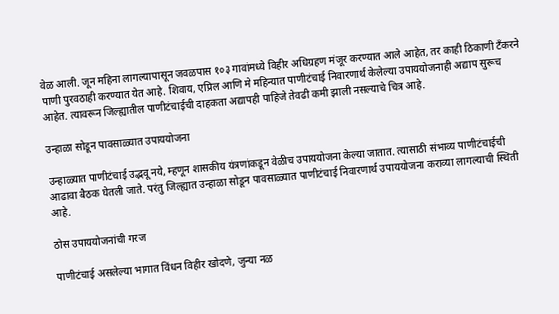वेळ आली. जून महिना लागल्यापासून जवळपास १०३ गावांमध्ये विहीर अधिग्रहण मंजूर करण्यात आले आहेत, तर काही ठिकाणी टँकरने पाणी पुरवठाही करण्यात येत आहे. शिवाय, एप्रिल आणि मे महिन्यात पाणीटंचाई निवारणार्थ केलेल्या उपाययोजनाही अद्याप सुरूच आहेत. त्यावरून जिल्ह्यातील पाणीटंचाईची दाहकता अद्यापही पाहिजे तेवढी कमी झाली नसल्याचे चित्र आहे.

उन्हाळा सोडून पावसाळ्यात उपाययोजना

उन्हाळ्यात पाणीटंचाई उद्भवू नये, म्हणून शासकीय यंत्रणांकडून वेळीच उपाययोजना केल्या जातात. त्यासाठी संभाव्य पाणीटंचाईची आढावा बैठक घेतली जाते. परंतु जिल्ह्यात उन्हाळा सोडून पावसाळ्यात पाणीटंचाई निवारणार्थ उपाययोजना कराव्या लागल्याची स्थिती आहे.

ठोस उपाययोजनांची गरज

पाणीटंचाई असलेल्या भागात विंधन विहीर खोदणे, जुन्या नळ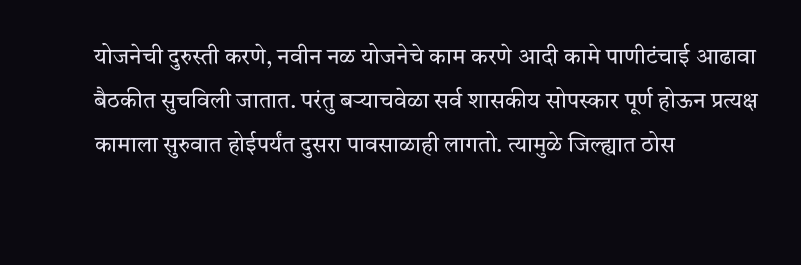योजनेची दुरुस्ती करणे, नवीन नळ योजनेचे काम करणे आदी कामे पाणीटंचाई आढावा बैठकीत सुचविली जातात. परंतु बऱ्याचवेळा सर्व शासकीय सोपस्कार पूर्ण होऊन प्रत्यक्ष कामाला सुरुवात होईपर्यंत दुसरा पावसाळाही लागतो. त्यामुळे जिल्ह्यात ठोस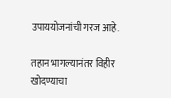उपाययोजनांची गरज आहे.

तहान भागल्यानंतर विहीर खोदण्याचा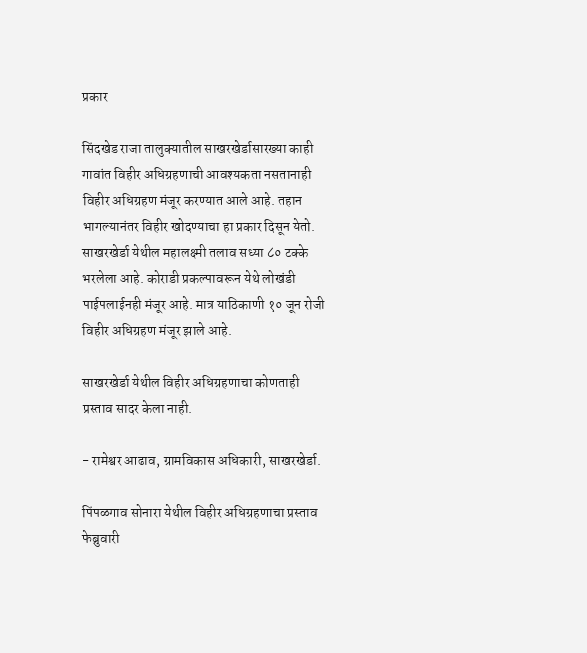प्रकार

सिंदखेड राजा तालुक्यातील साखरखेर्डासारख्या काही गावांत विहीर अधिग्रहणाची आवश्यकता नसतानाही विहीर अधिग्रहण मंजूर करण्यात आले आहे. तहान भागल्यानंतर विहीर खोदण्याचा हा प्रकार दिसून येतो. साखरखेर्डा येथील महालक्ष्मी तलाव सध्या ८० टक्के भरलेला आहे. कोराडी प्रकल्पावरून येथे लोखंडी पाईपलाईनही मंजूर आहे. मात्र याठिकाणी १० जून रोजी विहीर अधिग्रहण मंजूर झाले आहे.

साखरखेर्डा येथील विहीर अधिग्रहणाचा कोणताही प्रस्ताव सादर केला नाही.

- रामेश्वर आढाव, ग्रामविकास अधिकारी, साखरखेर्डा.

पिंपळगाव सोनारा येथील विहीर अधिग्रहणाचा प्रस्ताव फेब्रुवारी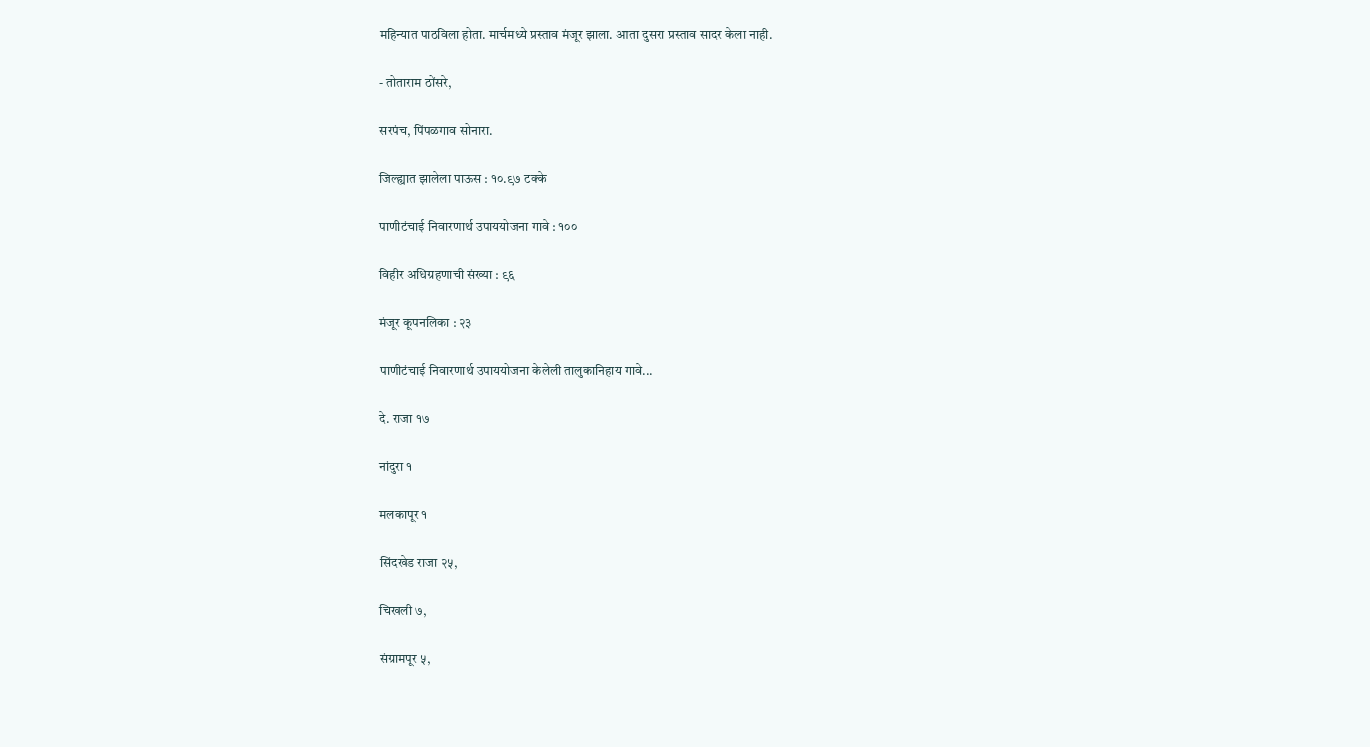महिन्यात पाठविला होता. मार्चमध्ये प्रस्ताव मंजूर झाला. आता दुसरा प्रस्ताव सादर केला नाही.

- तोताराम ठोंसरे,

सरपंच, पिंपळगाव सोनारा.

जिल्ह्यात झालेला पाऊस : १०.९७ टक्के

पाणीटंचाई निवारणार्थ उपाययोजना गावे : १००

विहीर अधिग्रहणाची संख्या : ९६

मंजूर कूपनलिका : २३

पाणीटंचाई निवारणार्थ उपाययोजना केलेली तालुकानिहाय गावे...

दे. राजा १७

नांदुरा १

मलकापूर १

सिंदखेड राजा २५,

चिखली ७,

संग्रामपूर ५,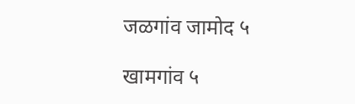जळगांव जामोद ५

खामगांव ५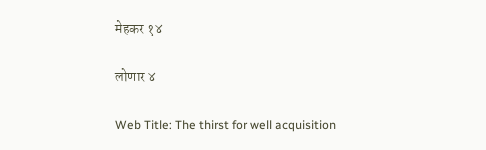मेहकर १४

लोणार ४

Web Title: The thirst for well acquisition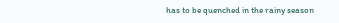has to be quenched in the rainy season